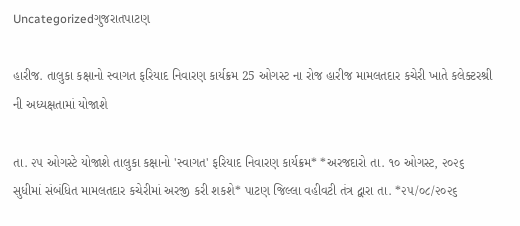Uncategorizedગુજરાતપાટણ

હારીજ. તાલુકા કક્ષાનો સ્વાગત ફરિયાદ નિવારણ કાર્યક્રમ 25 ઓગસ્ટ ના રોજ હારીજ મામલતદાર કચેરી ખાતે કલેક્ટરશ્રી ની અધ્યક્ષતામાં યોજાશે

તા. ૨૫ ઓગસ્ટે યોજાશે તાલુકા કક્ષાનો 'સ્વાગત' ફરિયાદ નિવારણ કાર્યક્રમ* *અરજદારો તા. ૧૦ ઓગસ્ટ, ૨૦૨૬ સુધીમાં સંબંધિત મામલતદાર કચેરીમાં અરજી કરી શકશે* પાટણ જિલ્લા વહીવટી તંત્ર દ્વારા તા. *૨૫/૦૮/૨૦૨૬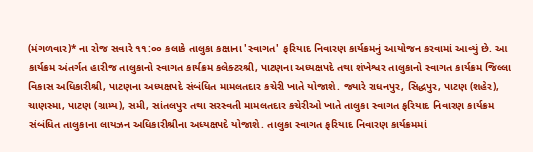(મંગળવાર)* ના રોજ સવારે ૧૧:૦૦ કલાકે તાલુકા કક્ષાના 'સ્વાગત' ફરિયાદ નિવારણ કાર્યક્રમનું આયોજન કરવામાં આવ્યું છે. આ કાર્યક્રમ અંતર્ગત હારીજ તાલુકાનો સ્વાગત કાર્યક્રમ કલેક્ટરશ્રી, પાટણના અધ્યક્ષપદે તથા શંખેશ્વર તાલુકાનો સ્વાગત કાર્યક્રમ જિલ્લા વિકાસ અધિકારીશ્રી, પાટણના અધ્યક્ષપદે સંબંધિત મામલતદાર કચેરી ખાતે યોજાશે. જ્યારે રાધનપુર, સિદ્ધપુર, પાટણ (શહેર), ચાણસ્મા, પાટણ (ગ્રામ્ય), સમી, સાંતલપુર તથા સરસ્વતી મામલતદાર કચેરીઓ ખાતે તાલુકા સ્વાગત ફરિયાદ નિવારણ કાર્યક્રમ સંબંધિત તાલુકાના લાયઝન અધિકારીશ્રીના અધ્યક્ષપદે યોજાશે. તાલુકા સ્વાગત ફરિયાદ નિવારણ કાર્યક્રમમાં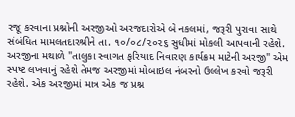રજૂ કરવાના પ્રશ્નોની અરજીઓ અરજદારોએ બે નકલમાં, જરૂરી પુરાવા સાથે સંબંધિત મામલતદારશ્રીને તા. ૧૦/૦૮/૨૦૨૬ સુધીમાં મોકલી આપવાની રહેશે. અરજીના મથાળે "તાલુકા સ્વાગત ફરિયાદ નિવારણ કાર્યક્રમ માટેની અરજી" એમ સ્પષ્ટ લખવાનું રહેશે તેમજ અરજીમાં મોબાઇલ નંબરનો ઉલ્લેખ કરવો જરૂરી રહેશે. એક અરજીમાં માત્ર એક જ પ્રશ્ન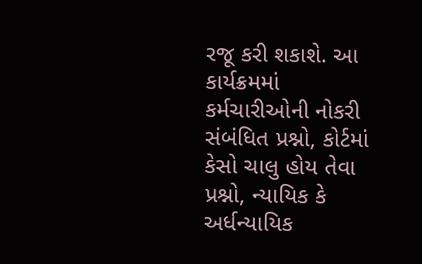રજૂ કરી શકાશે. આ કાર્યક્રમમાં કર્મચારીઓની નોકરી સંબંધિત પ્રશ્નો, કોર્ટમાં કેસો ચાલુ હોય તેવા પ્રશ્નો, ન્યાયિક કે અર્ધન્યાયિક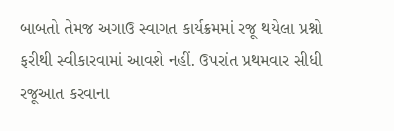બાબતો તેમજ અગાઉ સ્વાગત કાર્યક્રમમાં રજૂ થયેલા પ્રશ્નો ફરીથી સ્વીકારવામાં આવશે નહીં. ઉપરાંત પ્રથમવાર સીધી રજૂઆત કરવાના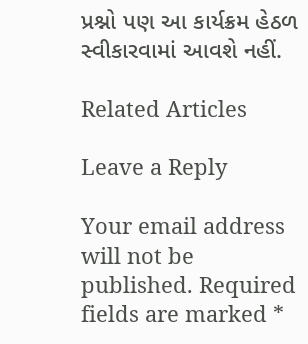પ્રશ્નો પણ આ કાર્યક્રમ હેઠળ સ્વીકારવામાં આવશે નહીં.

Related Articles

Leave a Reply

Your email address will not be published. Required fields are marked *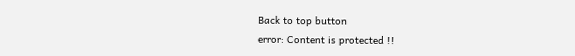Back to top button
error: Content is protected !!